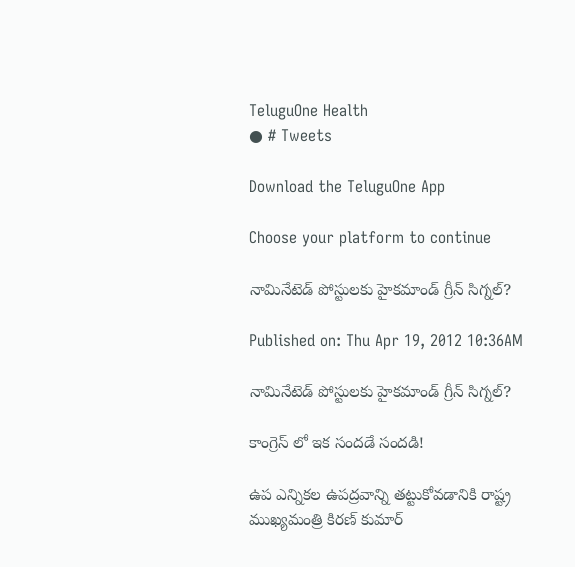TeluguOne Health
● # Tweets

Download the TeluguOne App

Choose your platform to continue

నామినేటెడ్ పోస్టులకు హైకమాండ్ గ్రీన్ సిగ్నల్?

Published on: Thu Apr 19, 2012 10:36AM

నామినేటెడ్ పోస్టులకు హైకమాండ్ గ్రీన్ సిగ్నల్?

కాంగ్రెస్ లో ఇక సందడే సందడి!

ఉప ఎన్నికల ఉపద్రవాన్ని తట్టుకోవడానికి రాష్ట్ర ముఖ్యమంత్రి కిరణ్ కుమార్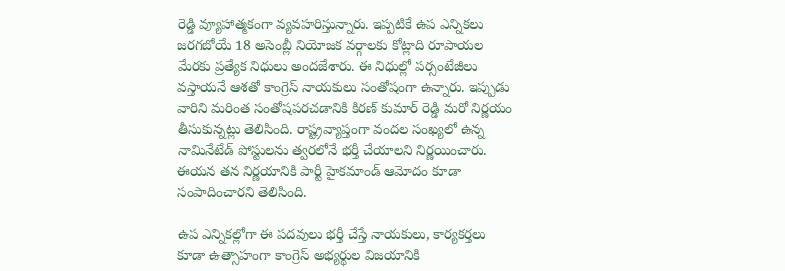రెడ్డి వ్యూహాత్మకంగా వ్యవహరిస్తున్నారు. ఇప్పటికే ఉప ఎన్నికలు జరగబోయే 18 అసెంబ్లీ నియోజక వర్గాలకు కోట్లాది రూపాయల మేరకు ప్రత్యేక నిధులు అందజేశారు. ఈ నిధుల్లో పర్సంటేజీలు వస్తాయనే ఆశతో కాంగ్రెస్ నాయకులు సంతోషంగా ఉన్నారు. ఇప్పుడు వారిని మరింత సంతోషపరచడానికి కిరణ్ కుమార్ రెడ్డి మరో నిర్ణయం తీసుకున్నట్లు తెలిసింది. రాష్ట్రవ్యాప్తంగా వందల సంఖ్యలో ఉన్న నామినేటేడ్ పోస్టులను త్వరలోనే భర్తీ చేయాలని నిర్ణయించారు. ఈయన తన నిర్ణయానికి పార్టీ హైకమాండ్ ఆమోదం కూడా సంపాదించారని తెలిసింది.

ఉప ఎన్నికల్లోగా ఈ పదవులు భర్తీ చేస్తే నాయకులు, కార్యకర్తలు కూడా ఉత్సాహంగా కాంగ్రెస్ అభ్యర్థుల విజయానికి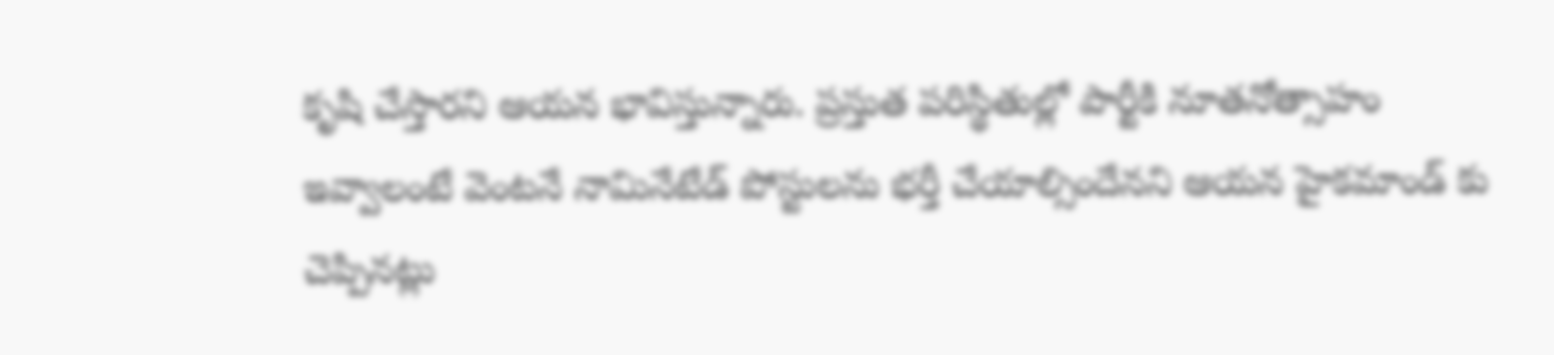కృషి చేస్తారని ఆయన భావిస్తున్నారు. ప్రస్తుత పరిస్థితుల్లో పార్టీకి నూతనోత్సాహం ఇవ్వాలంటే వెంటనే నామినేటేడ్ పోస్టులను భర్తీ చేయాల్సిందేనని ఆయన హైకమాండ్ కు చెప్పినట్లు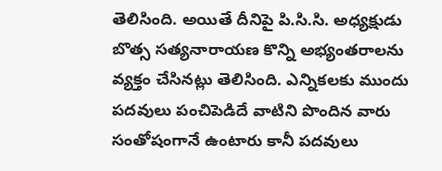తెలిసింది. అయితే దీనిపై పి.సి.సి. అధ్యక్షుడు బొత్స సత్యనారాయణ కొన్ని అభ్యంతరాలను వ్యక్తం చేసినట్లు తెలిసింది. ఎన్నికలకు ముందు పదవులు పంచిపెడిదే వాటిని పొందిన వారు సంతోషంగానే ఉంటారు కానీ పదవులు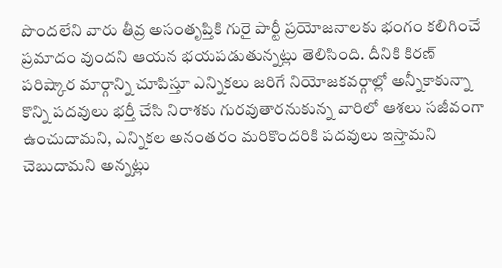పొందలేని వారు తీవ్ర అసంతృప్తికి గురై పార్టీ ప్రయోజనాలకు భంగం కలిగించే ప్రమాదం వుందని ఆయన భయపడుతున్నట్లు తెలిసింది. దీనికి కిరణ్ పరిష్కార మార్గాన్ని చూపిస్తూ ఎన్నికలు జరిగే నియోజకవర్గాల్లో అన్నీకాకున్నా కొన్ని పదవులు భర్తీ చేసి నిరాశకు గురవుతారనుకున్న వారిలో ఆశలు సజీవంగా ఉంచుదామని, ఎన్నికల అనంతరం మరికొందరికి పదవులు ఇస్తామని చెబుదామని అన్నట్లు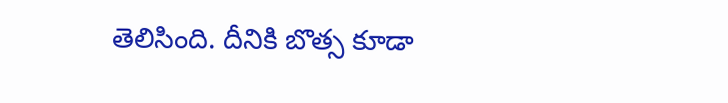తెలిసింది. దీనికి బొత్స కూడా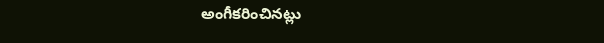అంగీకరించినట్లు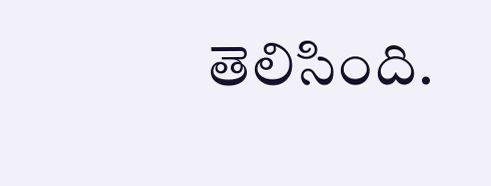తెలిసింది.